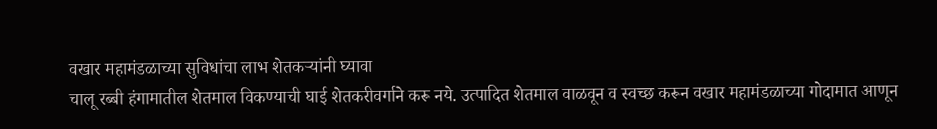वखार महामंडळाच्या सुविधांचा लाभ शेतकऱ्यांनी घ्यावा
चालू रब्बी हंगामातील शेतमाल विकण्याची घाई शेतकरीवर्गाने करू नये. उत्पादित शेतमाल वाळवून व स्वच्छ करून वखार महामंडळाच्या गोदामात आणून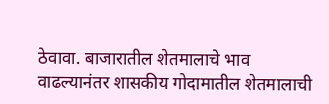ठेवावा. बाजारातील शेतमालाचे भाव वाढल्यानंतर शासकीय गोदामातील शेतमालाची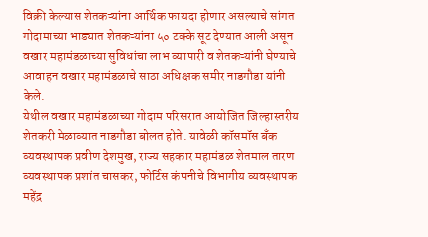विक्री केल्यास शेतकऱ्यांना आर्थिक फायदा होणार असल्याचे सांगत गोदामाच्या भाड्यात शेतकऱ्यांना ५० टक्के सूट देण्यात आली असून वखार महामंडळाच्या सुविधांचा लाभ व्यापारी व शेतकऱ्यांनी घेण्याचे आवाहन वखार महामंडळाचे साठा अधिक्षक समीर नाडगौडा यांनी केले.
येथील वखार महामंडळाच्या गोदाम परिसरात आयोजित जिल्हास्तरीय शेतकरी मेळाव्यात नाडगौडा बोलत होते. यावेळी कॉसमॉस बँक व्यवस्थापक प्रवीण देशमुख, राज्य सहकार महामंडळ शेतमाल तारण व्यवस्थापक प्रशांत चासकर, फोर्टिस कंपनीचे विभागीय व्यवस्थापक महेंद्र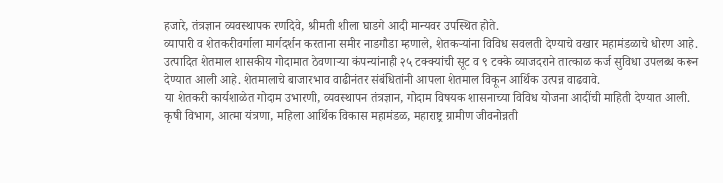हजारे, तंत्रज्ञान व्यवस्थापक रणदिवे, श्रीमती शीला घाडगे आदी मान्यवर उपस्थित होते.
व्यापारी व शेतकरीवर्गाला मार्गदर्शन करताना समीर नाडगौडा म्हणाले, शेतकऱ्यांना विविध सवलती देण्याचे वखार महामंडळाचे धोरण आहे. उत्पादित शेतमाल शासकीय गोदामात ठेवणाऱ्या कंपन्यांनाही २५ टक्क्यांची सूट व ९ टक्के व्याजदराने तात्काळ कर्ज सुविधा उपलब्ध करून देण्यात आली आहे. शेतमालाचे बाजारभाव वाढीनंतर संबंधितांनी आपला शेतमाल विकून आर्थिक उत्पन्न वाढवावे.
या शेतकरी कार्यशाळेत गोदाम उभारणी, व्यवस्थापन तंत्रज्ञान, गोदाम विषयक शासनाच्या विविध योजना आदींची माहिती देण्यात आली. कृषी विभाग, आत्मा यंत्रणा, महिला आर्थिक विकास महामंडळ, महाराष्ट्र ग्रामीण जीवनोन्नती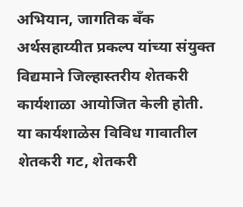अभियान, जागतिक बँक अर्थसहाय्यीत प्रकल्प यांच्या संयुक्त विद्यमाने जिल्हास्तरीय शेतकरी कार्यशाळा आयोजित केली होती.
या कार्यशाळेस विविध गावातील शेतकरी गट, शेतकरी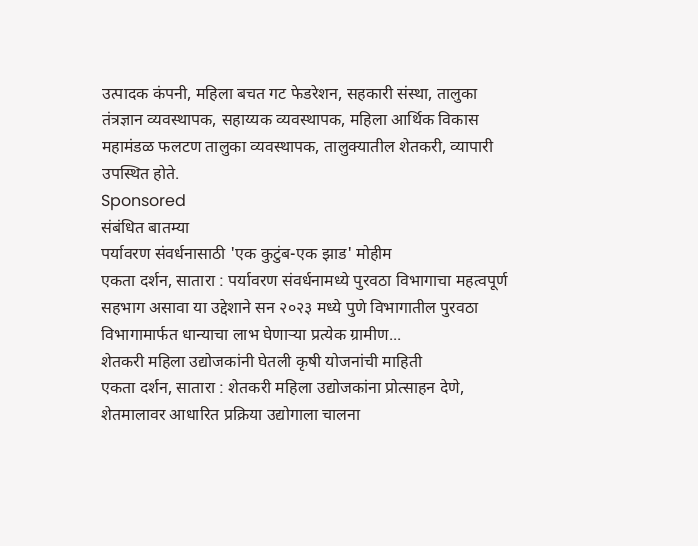उत्पादक कंपनी, महिला बचत गट फेडरेशन, सहकारी संस्था, तालुका तंत्रज्ञान व्यवस्थापक, सहाय्यक व्यवस्थापक, महिला आर्थिक विकास महामंडळ फलटण तालुका व्यवस्थापक, तालुक्यातील शेतकरी, व्यापारी उपस्थित होते.
Sponsored
संबंधित बातम्या
पर्यावरण संवर्धनासाठी 'एक कुटुंब-एक झाड' मोहीम
एकता दर्शन, सातारा : पर्यावरण संवर्धनामध्ये पुरवठा विभागाचा महत्वपूर्ण सहभाग असावा या उद्देशाने सन २०२३ मध्ये पुणे विभागातील पुरवठा विभागामार्फत धान्याचा लाभ घेणाऱ्या प्रत्येक ग्रामीण...
शेतकरी महिला उद्योजकांनी घेतली कृषी योजनांची माहिती
एकता दर्शन, सातारा : शेतकरी महिला उद्योजकांना प्रोत्साहन देणे, शेतमालावर आधारित प्रक्रिया उद्योगाला चालना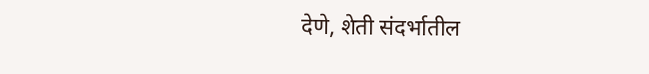देणे, शेती संदर्भातील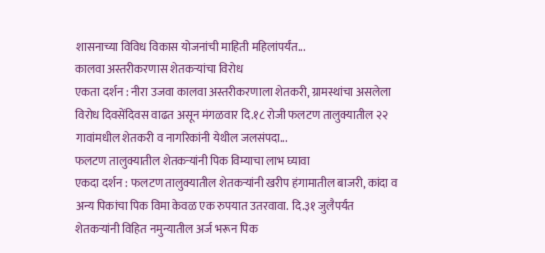शासनाच्या विविध विकास योजनांची माहिती महिलांपर्यंत...
कालवा अस्तरीकरणास शेतकऱ्यांचा विरोध
एकता दर्शन : नीरा उजवा कालवा अस्तरीकरणाला शेतकरी, ग्रामस्थांचा असलेला विरोध दिवसेंदिवस वाढत असून मंगळवार दि.१८ रोजी फलटण तालुक्यातील २२ गावांमधील शेतकरी व नागरिकांनी येथील जलसंपदा...
फलटण तालुक्यातील शेतकऱ्यांनी पिक विम्याचा लाभ घ्यावा
एकदा दर्शन : फलटण तालुक्यातील शेतकऱ्यांनी खरीप हंगामातील बाजरी, कांदा व अन्य पिकांचा पिक विमा केवळ एक रुपयात उतरवावा. दि.३१ जुलैपर्यंत शेतकऱ्यांनी विहित नमुन्यातील अर्ज भरून पिक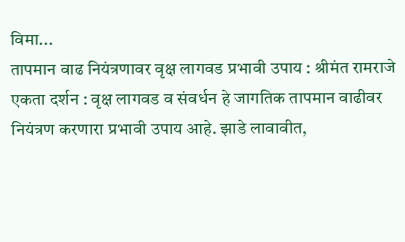विमा...
तापमान वाढ नियंत्रणावर वृक्ष लागवड प्रभावी उपाय : श्रीमंत रामराजे
एकता दर्शन : वृक्ष लागवड व संवर्धन हे जागतिक तापमान वाढीवर नियंत्रण करणारा प्रभावी उपाय आहे. झाडे लावावीत,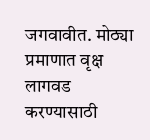जगवावीत. मोठ्या प्रमाणात वृक्ष लागवड करण्यासाठी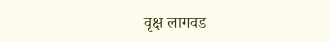वृक्ष लागवड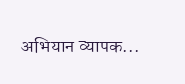अभियान व्यापक...